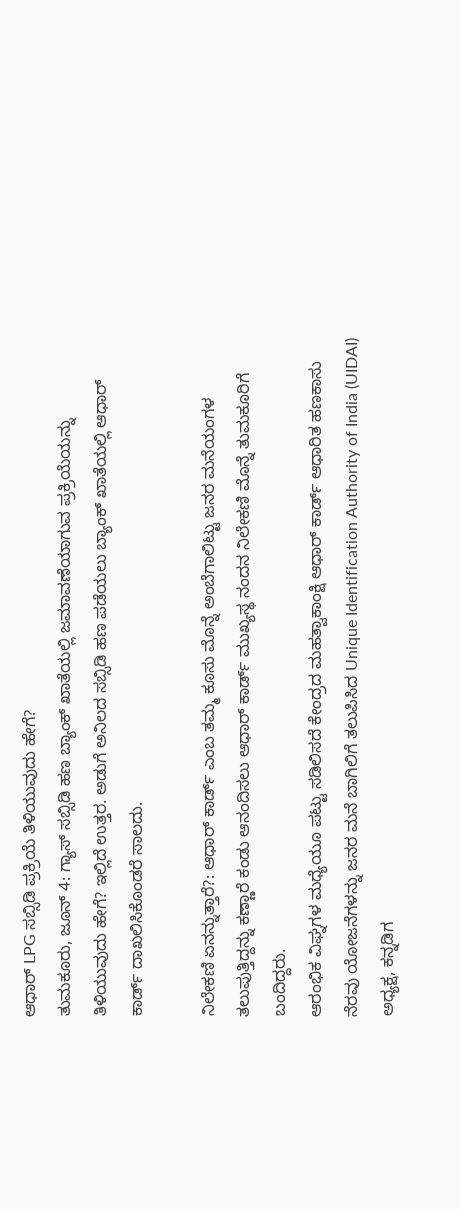ಆಧಾರ್ LPG ಸಬ್ಸಿಡಿ ಪ್ರಕ್ರಿಯೆ ತಿಳಿಯುವುದು ಹೇಗೆ?
ತುಮಕೂರು, ಜೂನ್ 4: ಗ್ಯಾಸ್ ಸಬ್ಸಿಡಿ ಹಣ ಬ್ಯಾಂಕ್ ಖಾತೆಯಲ್ಲಿ ಜಮಾವಣೆಯಾಗುವ ಪ್ರಕ್ರಿಯೆಯನ್ನು ತಿಳಿಯುವುದು ಹೇಗೆ? ಇಲ್ಲಿದೆ ಉತ್ತರ. ಅಡುಗೆ ಅನಿಲದ ಸಬ್ಸಿಡಿ ಹಣ ಪಡೆಯಲು ಬ್ಯಾಂಕ್ ಖಾತೆಯಲ್ಲಿ ಆಧಾರ್ ಕಾರ್ಡ್ ದಾಖಲಿಸಿಕೊಂಡರೆ ಸಾಲದು.

ನಿಲೇಕಣಿ ಏನನ್ನುತ್ತಾರೆ?: ಆಧಾರ್ ಕಾರ್ಡ್ ಎಂಬ ತಮ್ಮ ಕೂಸು ಮೊನ್ನೆ ಅಂಬೆಗಾಲಿಟ್ಟು ಜನರ ಮನೆಯಂಗಳ ತಲುಪುತ್ತಿದ್ದನ್ನು ಕಣ್ಣಾರೆ ಕಂಡು ಆನಂದಿಸಲು ಆಧಾರ್ ಕಾರ್ಡ್ ಮುಖ್ಯಸ್ಥ ನಂದನ ನಿಲೇಕಣಿ ಮೊನ್ನೆ ತುಮಕೂರಿಗೆ ಬಂದಿದ್ದರು.
ಆರಂಭಿಕ ವಿಘ್ನಗಳ ಮಧ್ಯೆಯೂ ಪಟ್ಟು ಸಡಿಲಿಸದೆ ಕೇಂದ್ರದ ಮಹತ್ವಾಕಾಂಕ್ಷಿ ಆಧಾರ್ ಕಾರ್ಡ್ ಆಧಾರಿತ ಹಣಕಾಸು ನೆರವು ಯೋಜನೆಗಳನ್ನು ಜನರ ಮನೆ ಬಾಗಿಲಿಗೆ ತಲುಪಿಸಿದ Unique Identification Authority of India (UIDAI) ಅಧ್ಯಕ್ಷ, ಕನ್ನಡಿಗ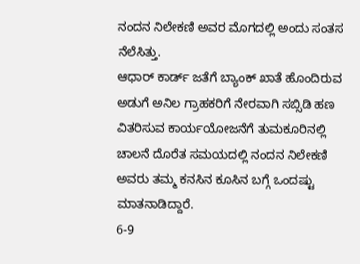ನಂದನ ನಿಲೇಕಣಿ ಅವರ ಮೊಗದಲ್ಲಿ ಅಂದು ಸಂತಸ ನೆಲೆಸಿತ್ತು.
ಆಧಾರ್ ಕಾರ್ಡ್ ಜತೆಗೆ ಬ್ಯಾಂಕ್ ಖಾತೆ ಹೊಂದಿರುವ ಅಡುಗೆ ಅನಿಲ ಗ್ರಾಹಕರಿಗೆ ನೇರವಾಗಿ ಸಬ್ಸಿಡಿ ಹಣ ವಿತರಿಸುವ ಕಾರ್ಯಯೋಜನೆಗೆ ತುಮಕೂರಿನಲ್ಲಿ ಚಾಲನೆ ದೊರೆತ ಸಮಯದಲ್ಲಿ ನಂದನ ನಿಲೇಕಣಿ ಅವರು ತಮ್ಮ ಕನಸಿನ ಕೂಸಿನ ಬಗ್ಗೆ ಒಂದಷ್ಟು ಮಾತನಾಡಿದ್ದಾರೆ.
6-9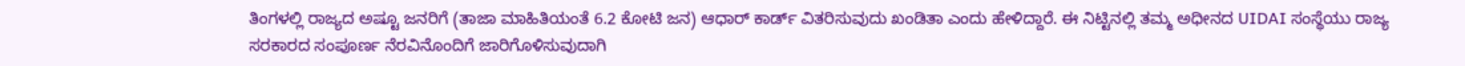ತಿಂಗಳಲ್ಲಿ ರಾಜ್ಯದ ಅಷ್ಟೂ ಜನರಿಗೆ (ತಾಜಾ ಮಾಹಿತಿಯಂತೆ 6.2 ಕೋಟಿ ಜನ) ಆಧಾರ್ ಕಾರ್ಡ್ ವಿತರಿಸುವುದು ಖಂಡಿತಾ ಎಂದು ಹೇಳಿದ್ದಾರೆ. ಈ ನಿಟ್ಟಿನಲ್ಲಿ ತಮ್ಮ ಅಧೀನದ UIDAI ಸಂಸ್ಥೆಯು ರಾಜ್ಯ ಸರಕಾರದ ಸಂಪೂರ್ಣ ನೆರವಿನೊಂದಿಗೆ ಜಾರಿಗೊಳಿಸುವುದಾಗಿ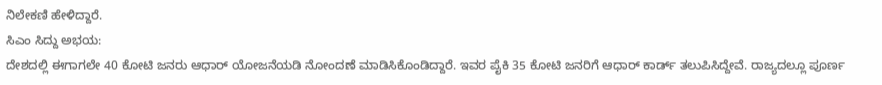ನಿಲೇಕಣಿ ಹೇಳಿದ್ದಾರೆ.
ಸಿಎಂ ಸಿದ್ದು ಅಭಯ:
ದೇಶದಲ್ಲಿ ಈಗಾಗಲೇ 40 ಕೋಟಿ ಜನರು ಆಧಾರ್ ಯೋಜನೆಯಡಿ ನೋಂದಣೆ ಮಾಡಿಸಿಕೊಂಡಿದ್ದಾರೆ. ಇವರ ಪೈಕಿ 35 ಕೋಟಿ ಜನರಿಗೆ ಆಧಾರ್ ಕಾರ್ಡ್ ತಲುಪಿಸಿದ್ದೇವೆ. ರಾಜ್ಯದಲ್ಲೂ ಪೂರ್ಣ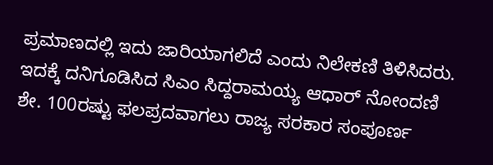ಪ್ರಮಾಣದಲ್ಲಿ ಇದು ಜಾರಿಯಾಗಲಿದೆ ಎಂದು ನಿಲೇಕಣಿ ತಿಳಿಸಿದರು. ಇದಕ್ಕೆ ದನಿಗೂಡಿಸಿದ ಸಿಎಂ ಸಿದ್ದರಾಮಯ್ಯ ಆಧಾರ್ ನೋಂದಣಿ ಶೇ. 100ರಷ್ಟು ಫಲಪ್ರದವಾಗಲು ರಾಜ್ಯ ಸರಕಾರ ಸಂಪೂರ್ಣ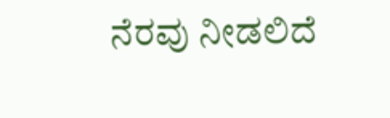ನೆರವು ನೀಡಲಿದೆ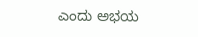ಎಂದು ಅಭಯ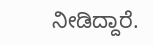ನೀಡಿದ್ದಾರೆ.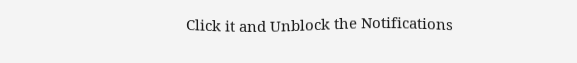Click it and Unblock the Notifications